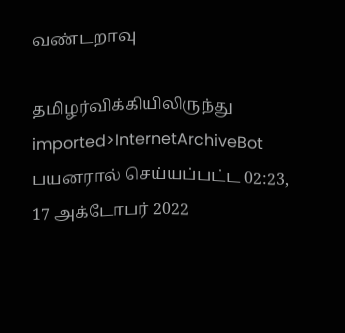வண்டறாவு

தமிழர்விக்கியிலிருந்து
imported>InternetArchiveBot பயனரால் செய்யப்பட்ட 02:23, 17 அக்டோபர் 2022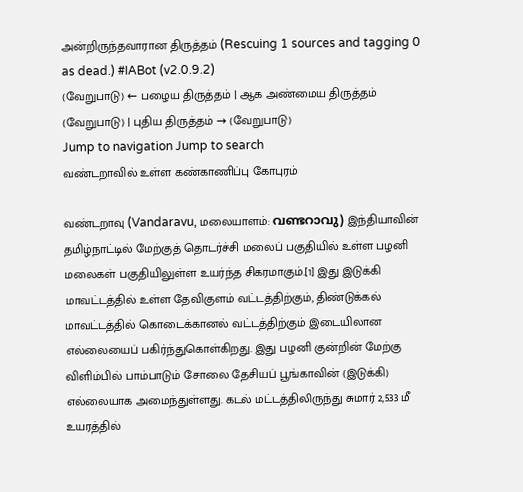அன்றிருந்தவாரான திருத்தம் (Rescuing 1 sources and tagging 0 as dead.) #IABot (v2.0.9.2)
(வேறுபாடு) ← பழைய திருத்தம் | ஆக அண்மைய திருத்தம் (வேறுபாடு) | புதிய திருத்தம் → (வேறுபாடு)
Jump to navigation Jump to search
வண்டறாவில் உள்ள கண்காணிப்பு கோபுரம்

வண்டறாவு (Vandaravu, மலையாளம்: വണ്ടറാവു) இந்தியாவின் தமிழ்நாட்டில் மேற்குத் தொடர்ச்சி மலைப் பகுதியில் உள்ள பழனி மலைகள் பகுதியிலுள்ள உயர்ந்த சிகரமாகும்.[1] இது இடுக்கி மாவட்டத்தில் உள்ள தேவிகுளம் வட்டத்திற்கும், திண்டுக்கல் மாவட்டத்தில் கொடைக்கானல் வட்டத்திற்கும் இடையிலான எல்லையைப் பகிர்ந்துகொள்கிறது. இது பழனி குன்றின் மேற்கு விளிம்பில் பாம்பாடும் சோலை தேசியப் பூங்காவின் (இடுக்கி) எல்லையாக அமைந்துள்ளது. கடல் மட்டத்திலிருந்து சுமார் 2,533 மீ உயரத்தில்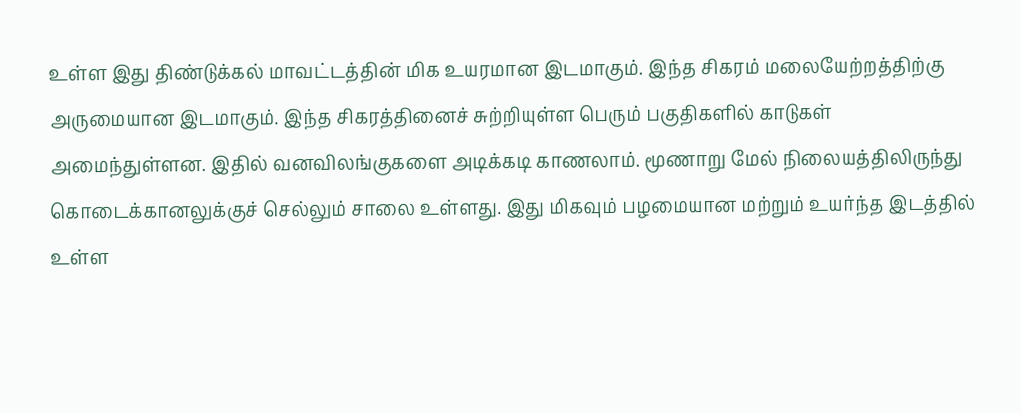உள்ள இது திண்டுக்கல் மாவட்டத்தின் மிக உயரமான இடமாகும். இந்த சிகரம் மலையேற்றத்திற்கு அருமையான இடமாகும். இந்த சிகரத்தினைச் சுற்றியுள்ள பெரும் பகுதிகளில் காடுகள் அமைந்துள்ளன. இதில் வனவிலங்குகளை அடிக்கடி காணலாம். மூணாறு மேல் நிலையத்திலிருந்து கொடைக்கானலுக்குச் செல்லும் சாலை உள்ளது. இது மிகவும் பழமையான மற்றும் உயர்ந்த இடத்தில் உள்ள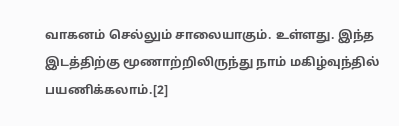வாகனம் செல்லும் சாலையாகும். உள்ளது. இந்த இடத்திற்கு மூணாற்றிலிருந்து நாம் மகிழ்வுந்தில் பயணிக்கலாம்.[2]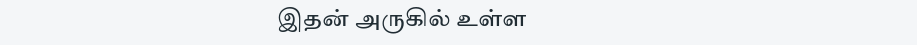இதன் அருகில் உள்ள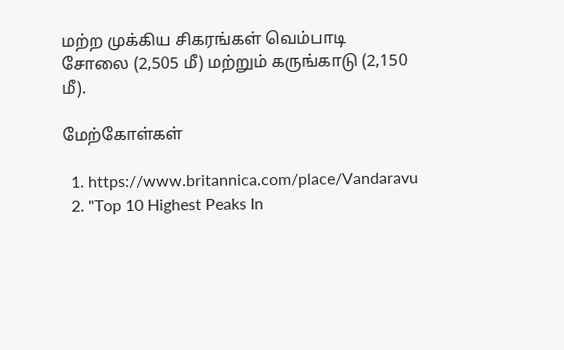மற்ற முக்கிய சிகரங்கள் வெம்பாடி சோலை (2,505 மீ) மற்றும் கருங்காடு (2,150 மீ).

மேற்கோள்கள்

  1. https://www.britannica.com/place/Vandaravu
  2. "Top 10 Highest Peaks In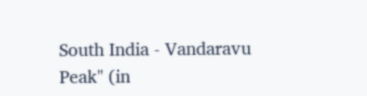South India - Vandaravu Peak" (in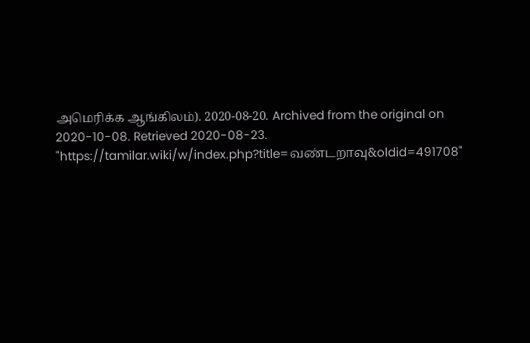அமெரிக்க ஆங்கிலம்). 2020-08-20. Archived from the original on 2020-10-08. Retrieved 2020-08-23.
"https://tamilar.wiki/w/index.php?title=வண்டறாவு&oldid=491708"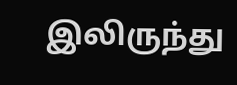இலிருந்து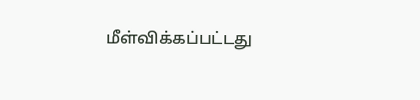மீள்விக்கப்பட்டது